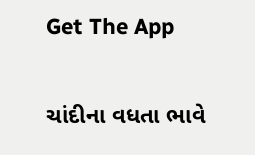Get The App

ચાંદીના વધતા ભાવે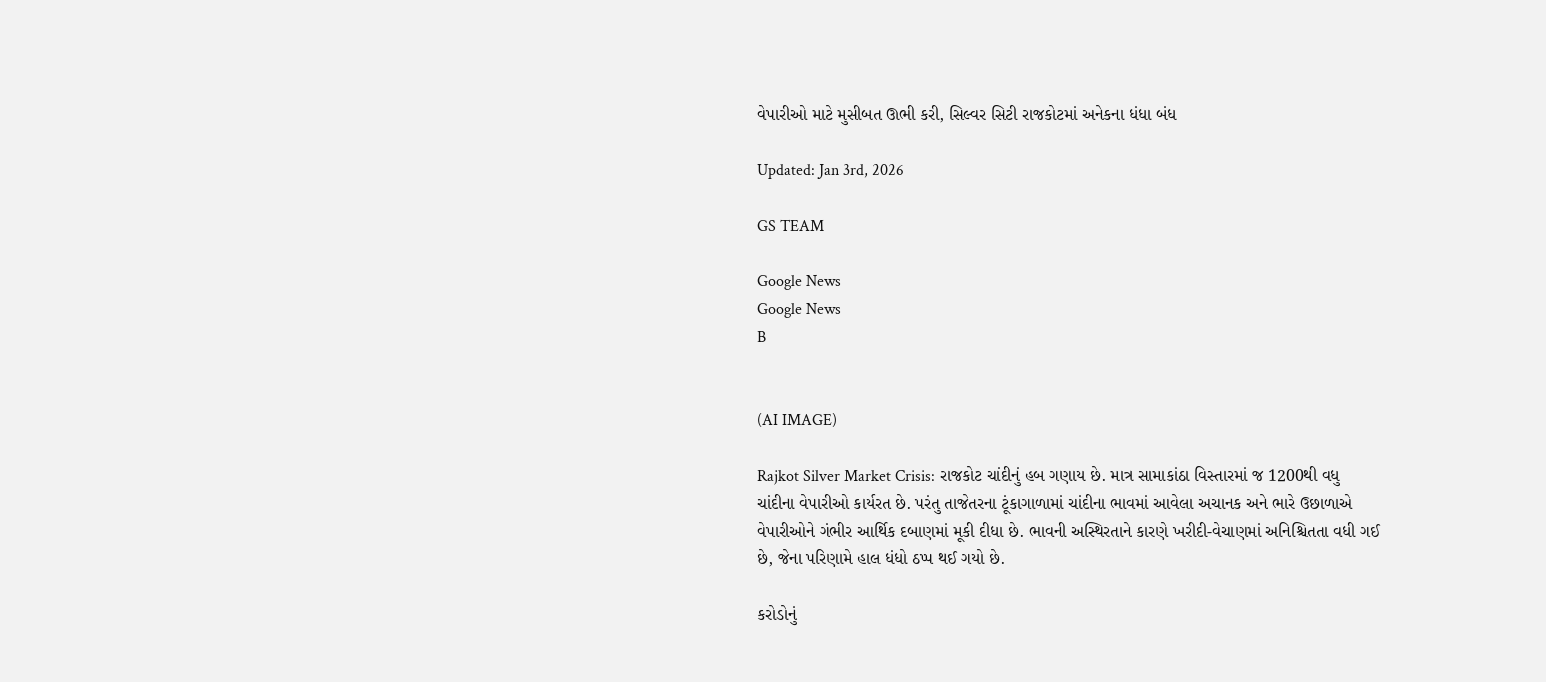વેપારીઓ માટે મુસીબત ઊભી કરી, સિલ્વર સિટી રાજકોટમાં અનેકના ધંધા બંધ

Updated: Jan 3rd, 2026

GS TEAM

Google News
Google News
B


(AI IMAGE)

Rajkot Silver Market Crisis: રાજકોટ ચાંદીનું હબ ગણાય છે. માત્ર સામાકાંઠા વિસ્તારમાં જ 1200થી વધુ ચાંદીના વેપારીઓ કાર્યરત છે. પરંતુ તાજેતરના ટૂંકાગાળામાં ચાંદીના ભાવમાં આવેલા અચાનક અને ભારે ઉછાળાએ વેપારીઓને ગંભીર આર્થિક દબાણમાં મૂકી દીધા છે. ભાવની અસ્થિરતાને કારણે ખરીદી-વેચાણમાં અનિશ્ચિતતા વધી ગઈ છે, જેના પરિણામે હાલ ધંધો ઠપ્પ થઈ ગયો છે.

કરોડોનું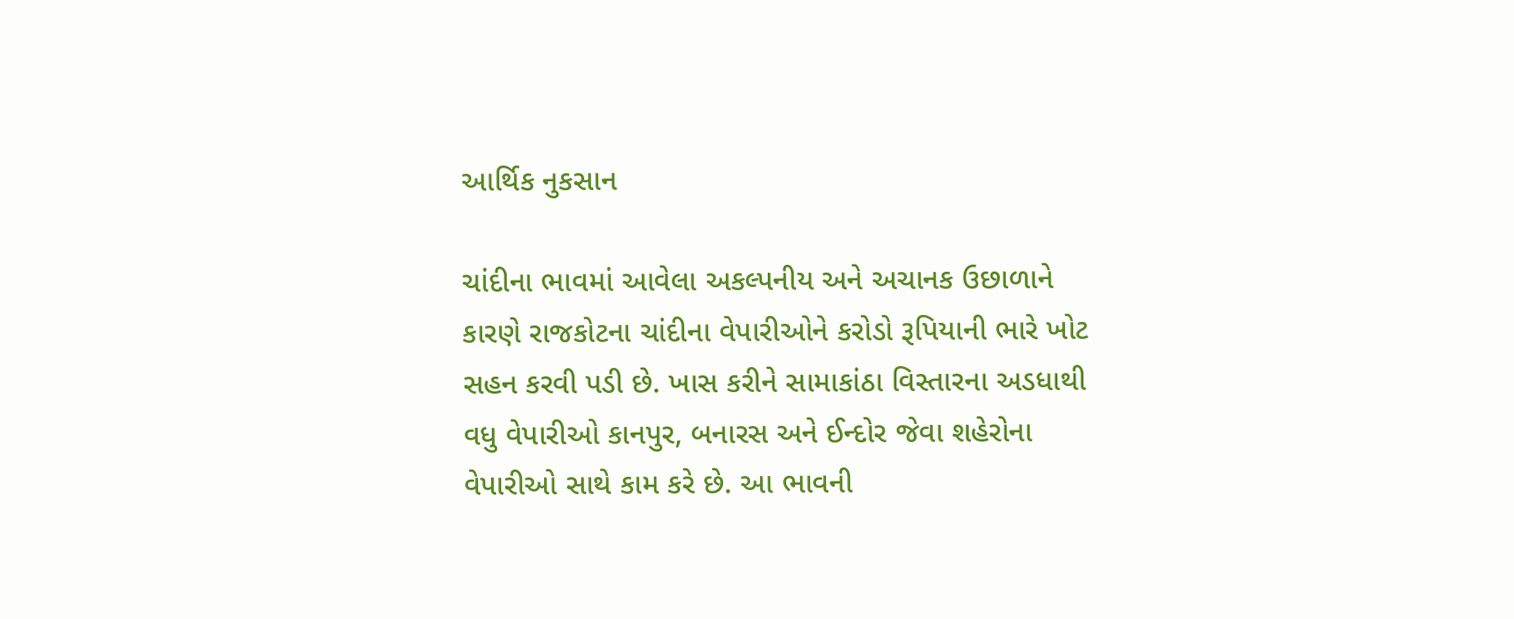આર્થિક નુકસાન

ચાંદીના ભાવમાં આવેલા અકલ્પનીય અને અચાનક ઉછાળાને કારણે રાજકોટના ચાંદીના વેપારીઓને કરોડો રૂપિયાની ભારે ખોટ સહન કરવી પડી છે. ખાસ કરીને સામાકાંઠા વિસ્તારના અડધાથી વધુ વેપારીઓ કાનપુર, બનારસ અને ઈન્દોર જેવા શહેરોના વેપારીઓ સાથે કામ કરે છે. આ ભાવની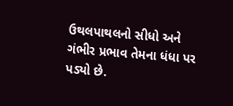ઉથલપાથલનો સીધો અને ગંભીર પ્રભાવ તેમના ધંધા પર પડ્યો છે.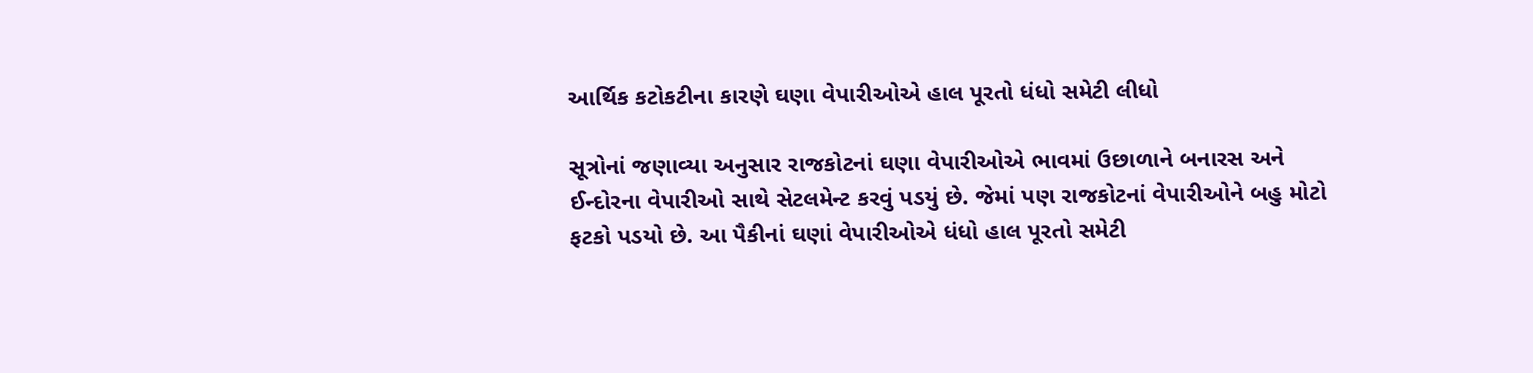આર્થિક કટોકટીના કારણે ઘણા વેપારીઓએ હાલ પૂરતો ધંધો સમેટી લીધો

સૂત્રોનાં જણાવ્યા અનુસાર રાજકોટનાં ઘણા વેપારીઓએ ભાવમાં ઉછાળાને બનારસ અને ઈન્દોરના વેપારીઓ સાથે સેટલમેન્ટ કરવું પડયું છે. જેમાં પણ રાજકોટનાં વેપારીઓને બહુ મોટો ફટકો પડયો છે. આ પૈકીનાં ઘણાં વેપારીઓએ ધંધો હાલ પૂરતો સમેટી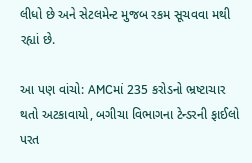લીધો છે અને સેટલમેન્ટ મુજબ રકમ સૂચવવા મથી રહ્યાં છે.

આ પણ વાંચો: AMCમાં 235 કરોડનો ભ્રષ્ટાચાર થતો અટકાવાયો, બગીચા વિભાગના ટેન્ડરની ફાઈલો પરત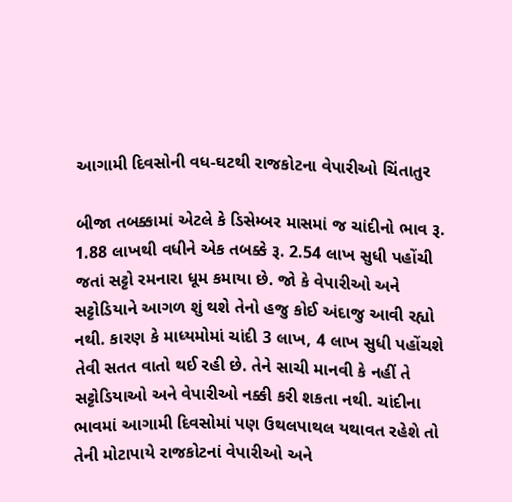આગામી દિવસોની વધ-ઘટથી રાજકોટના વેપારીઓ ચિંતાતુર

બીજા તબક્કામાં એટલે કે ડિસેમ્બર માસમાં જ ચાંદીનો ભાવ રૂ. 1.88 લાખથી વધીને એક તબક્કે રૂ. 2.54 લાખ સુધી પહોંચી જતાં સટ્ટો રમનારા ધૂમ કમાયા છે. જો કે વેપારીઓ અને સટ્ટોડિયાને આગળ શું થશે તેનો હજુ કોઈ અંદાજુ આવી રહ્યો નથી. કારણ કે માધ્યમોમાં ચાંદી 3 લાખ, 4 લાખ સુધી પહોંચશે તેવી સતત વાતો થઈ રહી છે. તેને સાચી માનવી કે નહીં તે સટ્ટોડિયાઓ અને વેપારીઓ નક્કી કરી શકતા નથી. ચાંદીના ભાવમાં આગામી દિવસોમાં પણ ઉથલપાથલ યથાવત રહેશે તો તેની મોટાપાયે રાજકોટનાં વેપારીઓ અને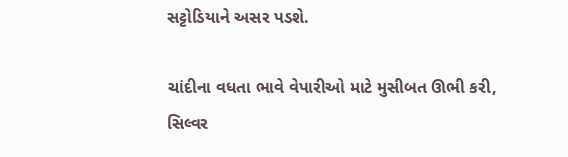સટ્ટોડિયાને અસર પડશે.

ચાંદીના વધતા ભાવે વેપારીઓ માટે મુસીબત ઊભી કરી, સિલ્વર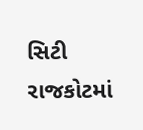સિટી રાજકોટમાં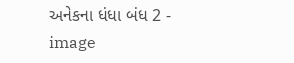અનેકના ધંધા બંધ 2 - image